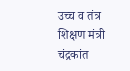उच्च व तंत्र शिक्षण मंत्री चंद्रकांत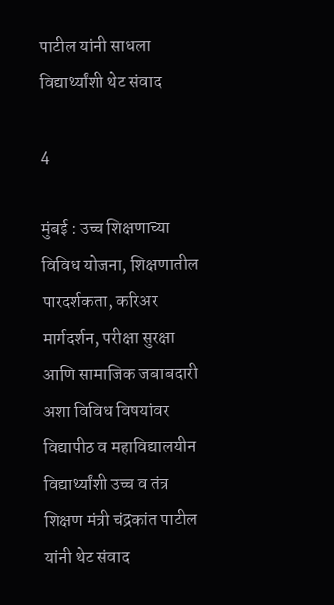पाटील यांनी साधला विद्यार्थ्यांशी थेट संवाद

4

मुंबई : उच्च शिक्षणाच्या विविध योजना, शिक्षणातील पारदर्शकता, करिअर मार्गदर्शन, परीक्षा सुरक्षा आणि सामाजिक जबाबदारी अशा विविध विषयांवर विद्यापीठ व महाविद्यालयीन विद्यार्थ्यांशी उच्च व तंत्र शिक्षण मंत्री चंद्रकांत पाटील यांनी थेट संवाद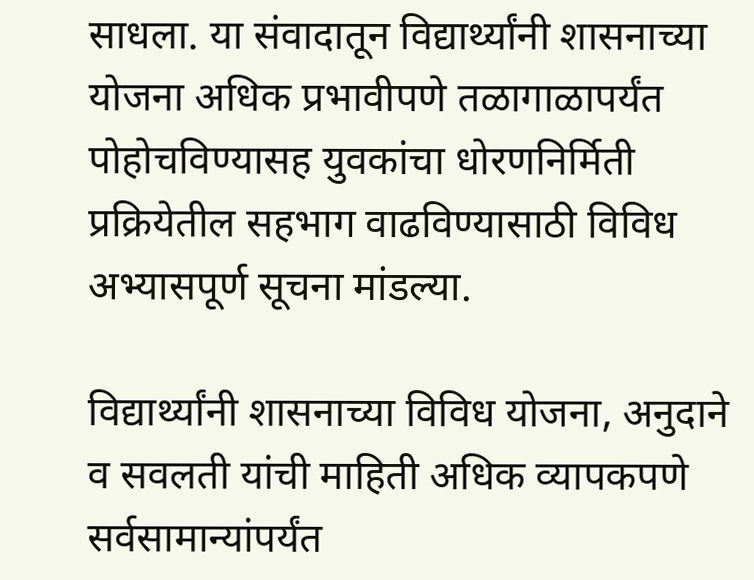साधला. या संवादातून विद्यार्थ्यांनी शासनाच्या योजना अधिक प्रभावीपणे तळागाळापर्यंत पोहोचविण्यासह युवकांचा धोरणनिर्मिती प्रक्रियेतील सहभाग वाढविण्यासाठी विविध अभ्यासपूर्ण सूचना मांडल्या.

विद्यार्थ्यांनी शासनाच्या विविध योजना, अनुदाने व सवलती यांची माहिती अधिक व्यापकपणे सर्वसामान्यांपर्यंत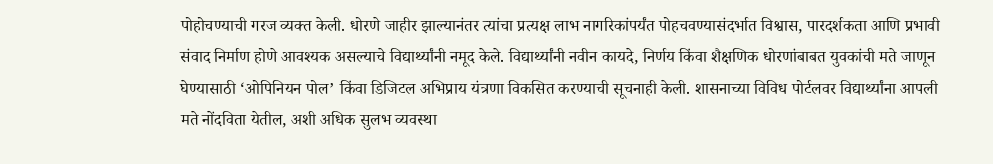पोहोचण्याची गरज व्यक्त केली. धोरणे जाहीर झाल्यानंतर त्यांचा प्रत्यक्ष लाभ नागरिकांपर्यंत पोहचवण्यासंदर्भात विश्वास, पारदर्शकता आणि प्रभावी संवाद निर्माण होणे आवश्यक असल्याचे विद्यार्थ्यांनी नमूद केले. विद्यार्थ्यांनी नवीन कायदे, निर्णय किंवा शैक्षणिक धोरणांबाबत युवकांची मते जाणून घेण्यासाठी ‘ओपिनियन पोल’ किंवा डिजिटल अभिप्राय यंत्रणा विकसित करण्याची सूचनाही केली. शासनाच्या विविध पोर्टलवर विद्यार्थ्यांना आपली मते नोंदविता येतील, अशी अधिक सुलभ व्यवस्था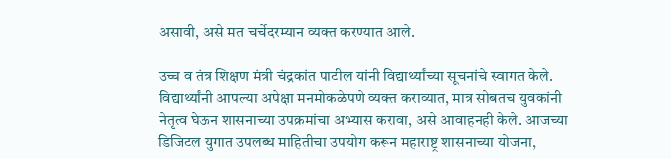असावी, असे मत चर्चेदरम्यान व्यक्त करण्यात आले.

उच्च व तंत्र शिक्षण मंत्री चंद्रकांत पाटील यांनी विद्यार्थ्यांच्या सूचनांचे स्वागत केले. विद्यार्थ्यांनी आपल्या अपेक्षा मनमोकळेपणे व्यक्त कराव्यात, मात्र सोबतच युवकांनी नेतृत्व घेऊन शासनाच्या उपक्रमांचा अभ्यास करावा, असे आवाहनही केले. आजच्या डिजिटल युगात उपलब्ध माहितीचा उपयोग करून महाराष्ट्र शासनाच्या योजना,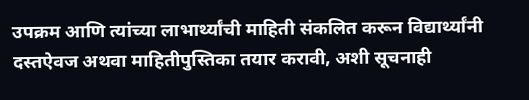उपक्रम आणि त्यांच्या लाभार्थ्यांची माहिती संकलित करून विद्यार्थ्यांनी दस्तऐवज अथवा माहितीपुस्तिका तयार करावी, अशी सूचनाही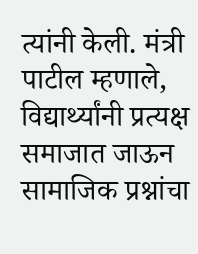त्यांनी केली. मंत्री पाटील म्हणाले, विद्यार्थ्यांनी प्रत्यक्ष समाजात जाऊन सामाजिक प्रश्नांचा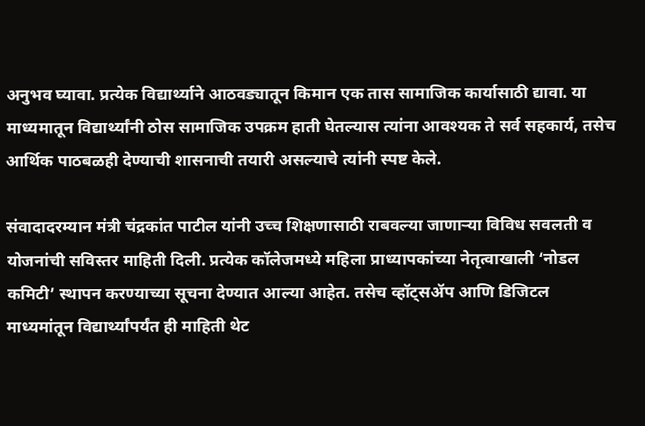अनुभव घ्यावा. प्रत्येक विद्यार्थ्याने आठवड्यातून किमान एक तास सामाजिक कार्यासाठी द्यावा. या माध्यमातून विद्यार्थ्यांनी ठोस सामाजिक उपक्रम हाती घेतल्यास त्यांना आवश्यक ते सर्व सहकार्य, तसेच आर्थिक पाठबळही देण्याची शासनाची तयारी असल्याचे त्यांनी स्पष्ट केले.

संवादादरम्यान मंत्री चंद्रकांत पाटील यांनी उच्च शिक्षणासाठी राबवल्या जाणाऱ्या विविध सवलती व योजनांची सविस्तर माहिती दिली. प्रत्येक कॉलेजमध्ये महिला प्राध्यापकांच्या नेतृत्वाखाली ‘नोडल कमिटी’ स्थापन करण्याच्या सूचना देण्यात आल्या आहेत. तसेच व्हॉट्सॲप आणि डिजिटल माध्यमांतून विद्यार्थ्यांपर्यंत ही माहिती थेट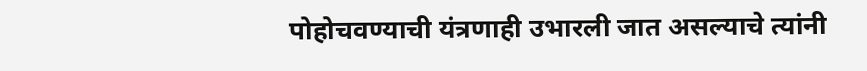पोहोचवण्याची यंत्रणाही उभारली जात असल्याचे त्यांनी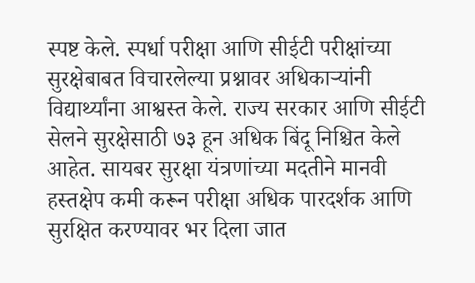स्पष्ट केले. स्पर्धा परीक्षा आणि सीईटी परीक्षांच्या सुरक्षेबाबत विचारलेल्या प्रश्नावर अधिकाऱ्यांनी विद्यार्थ्यांना आश्वस्त केले. राज्य सरकार आणि सीईटी सेलने सुरक्षेसाठी ७३ हून अधिक बिंदू निश्चित केले आहेत. सायबर सुरक्षा यंत्रणांच्या मदतीने मानवी हस्तक्षेप कमी करून परीक्षा अधिक पारदर्शक आणि सुरक्षित करण्यावर भर दिला जात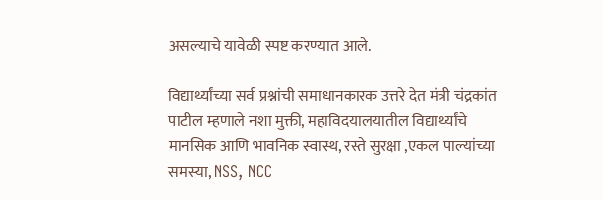असल्याचे यावेळी स्पष्ट करण्यात आले.

विद्यार्थ्यांच्या सर्व प्रश्नांची समाधानकारक उत्तरे देत मंत्री चंद्रकांत पाटील म्हणाले नशा मुक्ती, महाविदयालयातील विद्यार्थ्यांचे मानसिक आणि भावनिक स्वास्थ, रस्ते सुरक्षा ,एकल पाल्यांच्या समस्या, NSS, NCC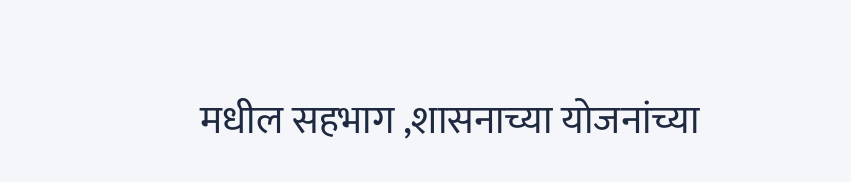मधील सहभाग ,शासनाच्या योजनांच्या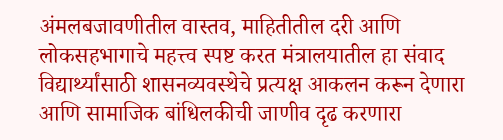अंमलबजावणीतील वास्तव, माहितीतील दरी आणि लोकसहभागाचे महत्त्व स्पष्ट करत मंत्रालयातील हा संवाद विद्यार्थ्यांसाठी शासनव्यवस्थेचे प्रत्यक्ष आकलन करून देणारा आणि सामाजिक बांधिलकीची जाणीव दृढ करणारा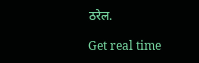ठरेल.

Get real time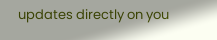updates directly on you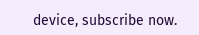device, subscribe now.